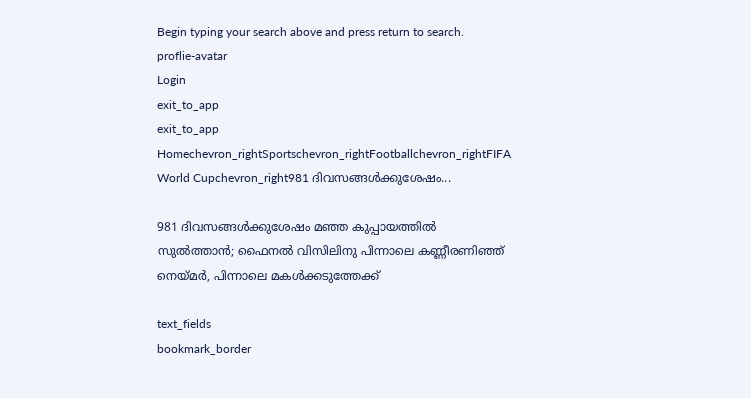Begin typing your search above and press return to search.
proflie-avatar
Login
exit_to_app
exit_to_app
Homechevron_rightSportschevron_rightFootballchevron_rightFIFA World Cupchevron_right981 ദിവസങ്ങൾക്കുശേഷം...

981 ദിവസങ്ങൾക്കുശേഷം മഞ്ഞ കുപ്പായത്തിൽ സുൽത്താൻ; ഫൈനൽ വിസിലിനു പിന്നാലെ കണ്ണീരണിഞ്ഞ് നെയ്മർ, പിന്നാലെ മകൾക്കടുത്തേക്ക്

text_fields
bookmark_border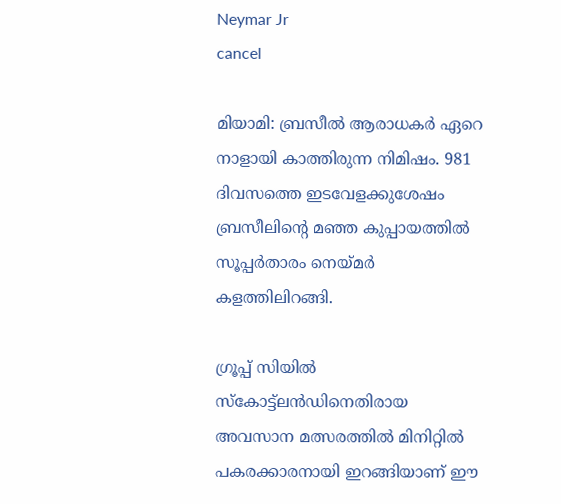Neymar Jr
cancel

മിയാമി: ബ്രസീൽ ആരാധകർ ഏറെ നാളായി കാത്തിരുന്ന നിമിഷം. 981 ദിവസത്തെ ഇടവേളക്കുശേഷം ബ്രസീലിന്‍റെ മഞ്ഞ കുപ്പായത്തിൽ സൂപ്പർതാരം നെയ്മർ കളത്തിലിറങ്ങി.

ഗ്രൂപ്പ് സിയിൽ സ്കോട്ട്ലൻഡിനെതിരായ അവസാന മത്സരത്തിൽ മിനിറ്റിൽ പകരക്കാരനായി ഇറങ്ങിയാണ് ഈ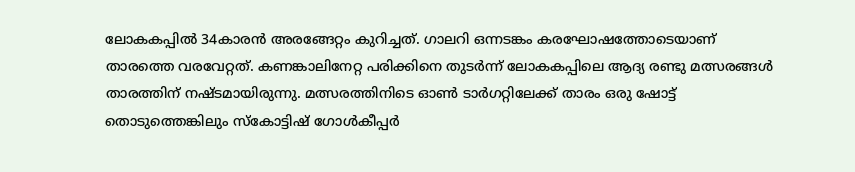ലോകകപ്പിൽ 34കാരൻ അരങ്ങേറ്റം കുറിച്ചത്. ഗാലറി ഒന്നടങ്കം കരഘോഷത്തോടെയാണ് താരത്തെ വരവേറ്റത്. കണങ്കാലിനേറ്റ പരിക്കിനെ തുടർന്ന് ലോകകപ്പിലെ ആദ്യ രണ്ടു മത്സരങ്ങൾ താരത്തിന് നഷ്ടമായിരുന്നു. മത്സരത്തിനിടെ ഓൺ ടാർഗറ്റിലേക്ക് താരം ഒരു ഷോട്ട് തൊടുത്തെങ്കിലും സ്കോട്ടിഷ് ഗോൾകീപ്പർ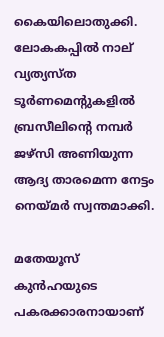കൈയിലൊതുക്കി. ലോകകപ്പിൽ നാല് വ്യത്യസ്ത ടൂർണമെന്റുകളിൽ ബ്രസീലിന്റെ നമ്പർ ജഴ്സി അണിയുന്ന ആദ്യ താരമെന്ന നേട്ടം നെയ്മർ സ്വന്തമാക്കി.

മതേയൂസ് കുൻഹയുടെ പകരക്കാരനായാണ്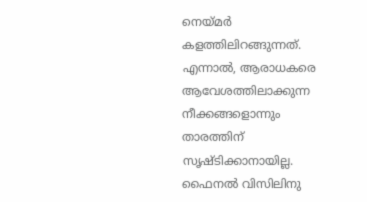നെയ്മർ കളത്തിലിറങ്ങുന്നത്. എന്നാൽ, ആരാധകരെ ആവേശത്തിലാക്കുന്ന നീക്കങ്ങളൊന്നും താരത്തിന് സൃഷ്ടിക്കാനായില്ല. ഫൈനൽ വിസിലിനു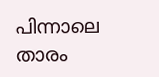പിന്നാലെ താരം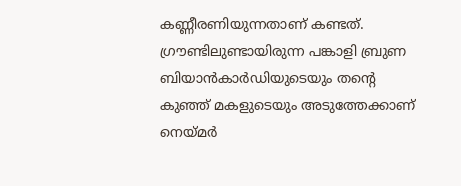കണ്ണീരണിയുന്നതാണ് കണ്ടത്. ഗ്രൗണ്ടിലുണ്ടായിരുന്ന പങ്കാളി ബ്രുണ ബിയാൻകാർഡിയുടെയും തന്റെ കുഞ്ഞ് മകളുടെയും അടുത്തേക്കാണ് നെയ്മർ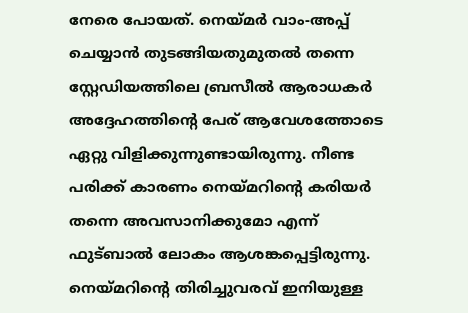നേരെ പോയത്. നെയ്മർ വാം-അപ്പ് ചെയ്യാൻ തുടങ്ങിയതുമുതൽ തന്നെ സ്റ്റേഡിയത്തിലെ ബ്രസീൽ ആരാധകർ അദ്ദേഹത്തിന്റെ പേര് ആവേശത്തോടെ ഏറ്റു വിളിക്കുന്നുണ്ടായിരുന്നു. നീണ്ട പരിക്ക് കാരണം നെയ്മറിന്‍റെ കരിയർ തന്നെ അവസാനിക്കുമോ എന്ന് ഫുട്ബാൽ ലോകം ആശങ്കപ്പെട്ടിരുന്നു. നെയ്മറിന്റെ തിരിച്ചുവരവ് ഇനിയുള്ള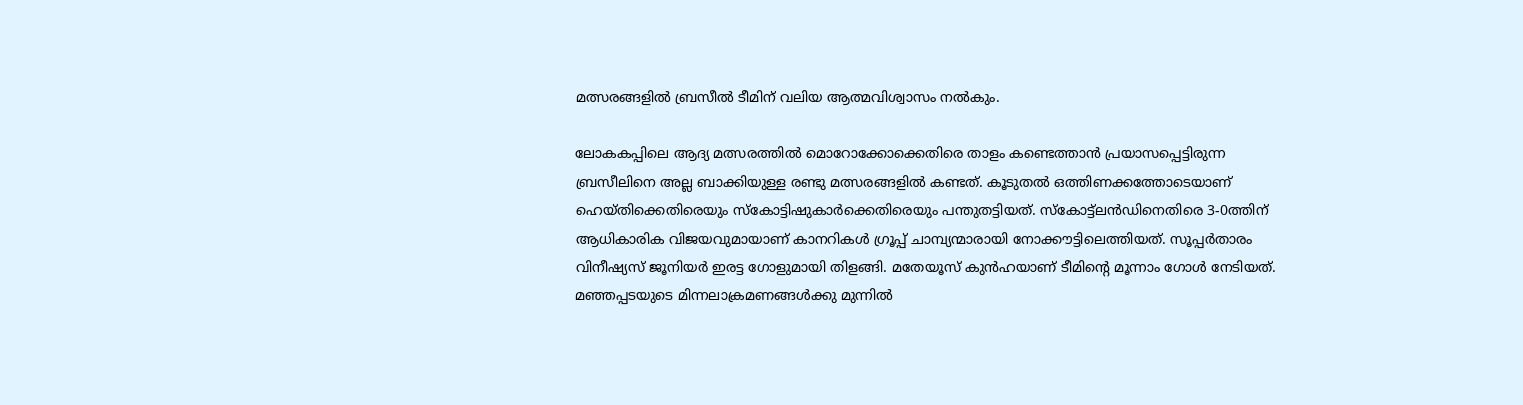മത്സരങ്ങളിൽ ബ്രസീൽ ടീമിന് വലിയ ആത്മവിശ്വാസം നൽകും.

ലോകകപ്പിലെ ആദ്യ മത്സരത്തിൽ മൊറോക്കോക്കെതിരെ താളം കണ്ടെത്താൻ പ്രയാസപ്പെട്ടിരുന്ന ബ്രസീലിനെ അല്ല ബാക്കിയുള്ള രണ്ടു മത്സരങ്ങളിൽ കണ്ടത്. കൂടുതൽ ഒത്തിണക്കത്തോടെയാണ് ഹെയ്തിക്കെതിരെയും സ്കോട്ടിഷുകാർക്കെതിരെയും പന്തുതട്ടിയത്. സ്കോട്ട്ലൻഡിനെതിരെ 3-0ത്തിന് ആധികാരിക വിജയവുമായാണ് കാനറികൾ ഗ്രൂപ്പ് ചാമ്പ്യന്മാരായി നോക്കൗട്ടിലെത്തിയത്. സൂപ്പർതാരം വിനീഷ്യസ് ജൂനിയർ ഇരട്ട ഗോളുമായി തിളങ്ങി. മതേയൂസ് കുൻഹയാണ് ടീമിന്‍റെ മൂന്നാം ഗോൾ നേടിയത്. മഞ്ഞപ്പടയുടെ മിന്നലാക്രമണങ്ങൾക്കു മുന്നിൽ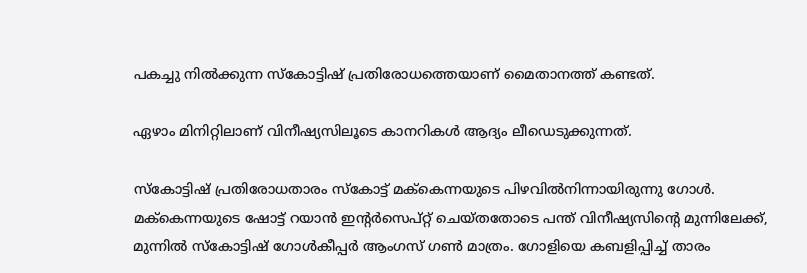പകച്ചു നിൽക്കുന്ന സ്കോട്ടിഷ് പ്രതിരോധത്തെയാണ് മൈതാനത്ത് കണ്ടത്.

ഏഴാം മിനിറ്റിലാണ് വിനീഷ്യസിലൂടെ കാനറികൾ ആദ്യം ലീഡെടുക്കുന്നത്.

സ്കോട്ടിഷ് പ്രതിരോധതാരം സ്കോട്ട് മക്‌കെന്നയുടെ പിഴവിൽനിന്നായിരുന്നു ഗോൾ. മക്‌കെന്നയുടെ ഷോട്ട് റയാൻ ഇന്‍റർസെപ്റ്റ് ചെയ്തതോടെ പന്ത് വിനീഷ്യസിന്‍റെ മുന്നിലേക്ക്, മുന്നിൽ സ്കോട്ടിഷ് ഗോൾകീപ്പർ ആംഗസ് ഗൺ മാത്രം. ഗോളിയെ കബളിപ്പിച്ച് താരം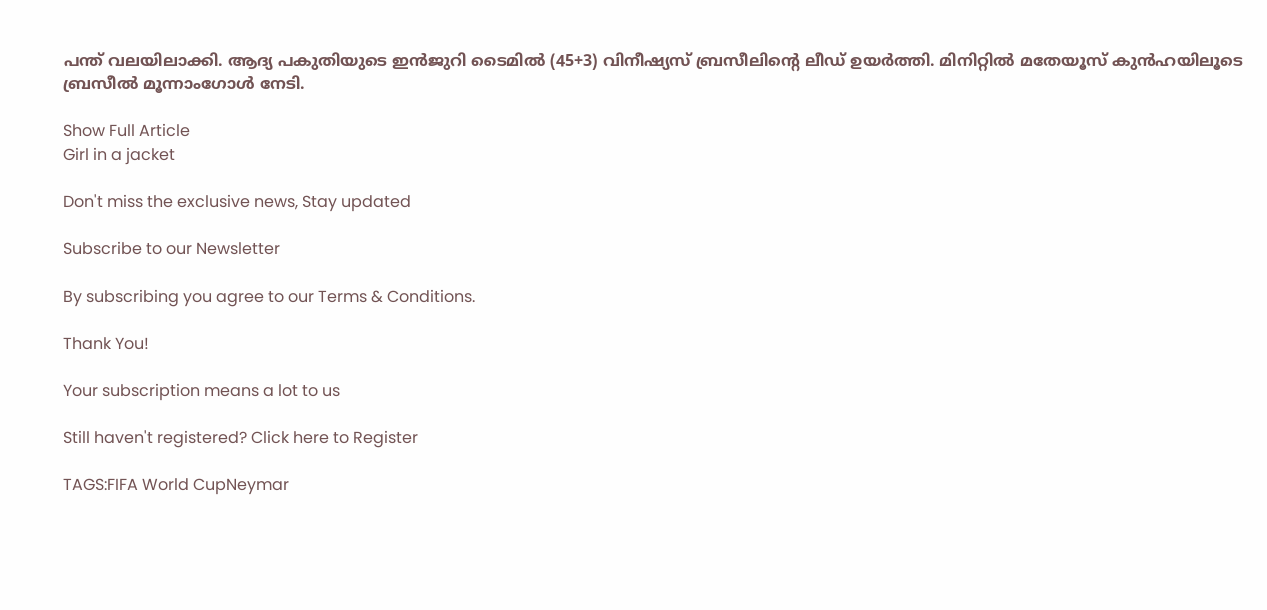പന്ത് വലയിലാക്കി. ആദ്യ പകുതിയുടെ ഇൻജുറി ടൈമിൽ (45+3) വിനീഷ്യസ് ബ്രസീലിന്‍റെ ലീഡ് ഉയർത്തി. മിനിറ്റിൽ മതേയൂസ് കുൻഹയിലൂടെ ബ്രസീൽ മൂന്നാംഗോൾ നേടി.

Show Full Article
Girl in a jacket

Don't miss the exclusive news, Stay updated

Subscribe to our Newsletter

By subscribing you agree to our Terms & Conditions.

Thank You!

Your subscription means a lot to us

Still haven't registered? Click here to Register

TAGS:FIFA World CupNeymar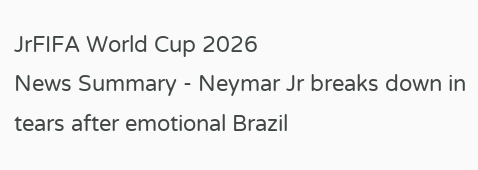JrFIFA World Cup 2026
News Summary - Neymar Jr breaks down in tears after emotional Brazil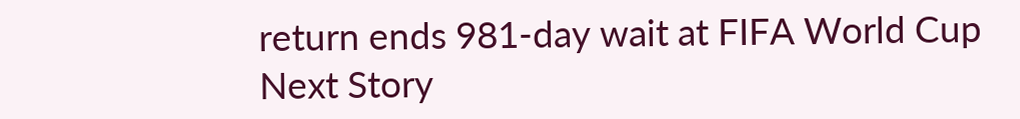return ends 981-day wait at FIFA World Cup
Next Story